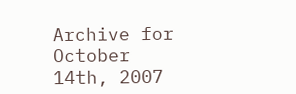Archive for October 14th, 2007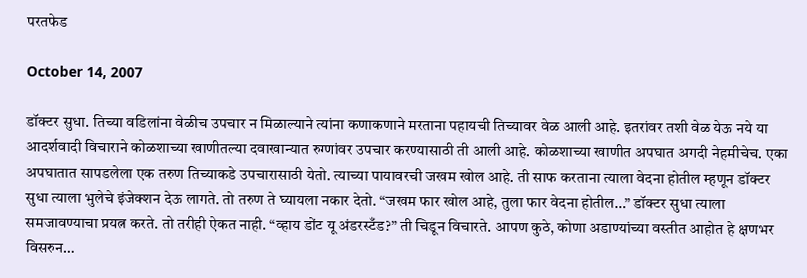परतफेड

October 14, 2007

डॉक्टर सुधा. तिच्या वडिलांना वेळीच उपचार न मिळाल्याने त्यांना कणाकणाने मरताना पहायची तिच्यावर वेळ आली आहे. इतरांवर तशी वेळ येऊ नये या आदर्शवादी विचाराने कोळशाच्या खाणीतल्या दवाखान्यात रुग्णांवर उपचार करण्यासाठी ती आली आहे. कोळशाच्या खाणीत अपघात अगदी नेहमीचेच. एका अपघातात सापडलेला एक तरुण तिच्याकडे उपचारासाठी येतो. त्याच्या पायावरची जखम खोल आहे. ती साफ करताना त्याला वेदना होतील म्हणून डॉक्टर सुधा त्याला भुलेचे इंजेक्शन देऊ लागते. तो तरुण ते घ्यायला नकार देतो. “जखम फार खोल आहे, तुला फार वेदना होतील…” डॉक्टर सुधा त्याला समजावण्याचा प्रयत्न करते. तो तरीही ऐकत नाही. “व्हाय डोंट यू अंडरस्टँड?” ती चिडून विचारते. आपण कुठे, कोणा अडाण्यांच्या वस्तीत आहोत हे क्षणभर विसरुन…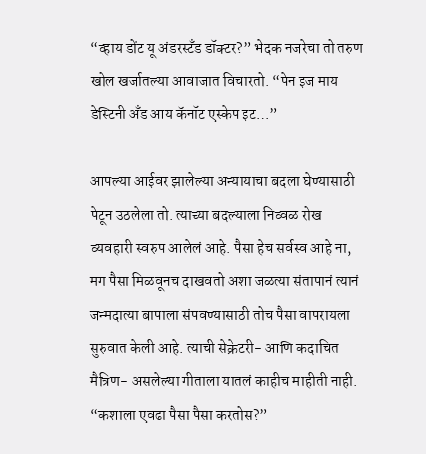“व्हाय डोंट यू अंडरस्टँड डॉक्टर?” भेदक नजरेचा तो तरुण खोल खर्जातल्या आवाजात विचारतो. “पेन इज माय डेस्टिनी अँड आय कॅनॉट एस्केप इट…”

आपल्या आईवर झालेल्या अन्यायाचा बदला घेण्यासाठी पेटून उठलेला तो. त्याच्या बदल्याला निव्वळ रोख व्यवहारी स्वरुप आलेलं आहे. पैसा हेच सर्वस्व आहे ना, मग पैसा मिळवूनच दाखवतो अशा जळत्या संतापानं त्यानं जन्मदात्या बापाला संपवण्यासाठी तोच पैसा वापरायला सुरुवात केली आहे. त्याची सेक्रेटरी- आणि कदाचित मैत्रिण- असलेल्या गीताला यातलं काहीच माहीती नाही. “कशाला एवढा पैसा पैसा करतोस?”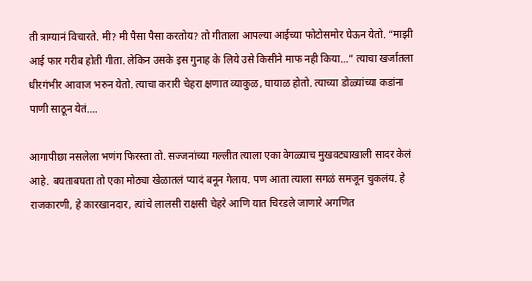ती त्राग्यानं विचारते. मी? मी पैसा पैसा करतोय? तो गीताला आपल्या आईच्या फोटोसमोर घेऊन येतो. “माझी आई फार गरीब होती गीता. लेकिन उसके इस गुनाह के लिये उसे किसीने माफ नही किया…” त्याचा खर्जातला धीरगंभीर आवाज भरुन येतो. त्याचा करारी चेहरा क्षणात व्याकुळ, घायाळ होतो. त्याच्या डोळ्यांच्या कडांना पाणी साठून येतं….

आगापीछा नसलेला भणंग फिरस्ता तो. सज्जनांच्या गल्लीत त्याला एका वेगळ्याच मुखवट्याखाली सादर केलं आहे. बघताबघता तो एका मोठ्या खेळातलं प्यादं बनून गेलाय. पण आता त्याला सगळं समजून चुकलंय. हे राजकारणी, हे कारखानदार, त्यांचे लालसी राक्षसी चेहरे आणि यात चिरडले जाणारे अगणित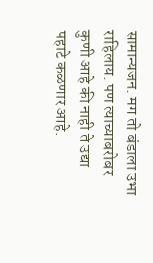सामान्यजन. मग तो बंडाला उभा राहिलाय. पण त्याच्याबरोबर कुणी आहे की नाही ते उद्या पहाटे कळणार आहे.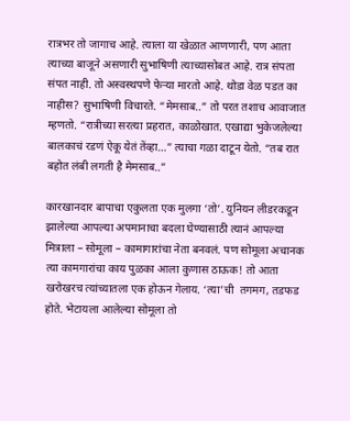रात्रभर तो जागाच आहे. त्याला या खेळात आणणारी, पण आता त्याच्या बाजूने असणारी सुभाषिणी त्याच्यासोबत आहे. रात्र संपता संपत नाही. तो अस्वस्थपणे फेऱ्या मारतो आहे. थोडा वेळ पडत का नाहीस? सुभाषिणी विचारते. “मेमसाब..” तो परत तशाच आवाजात म्हणतो. “रात्रीच्या सरत्या प्रहरात, काळोखात. एखाद्या भुकेजलेल्या बालकाचं रडणं ऐकू येतं तेंव्हा…” त्याचा गळा दाटून येतो. “तब रात बहोत लंबी लगती है मेमसाब..”

कारखानदार बापाचा एकुलता एक मुलगा ‘तो’. युनियन लीडरकडून झालेल्या आपल्या अपमानाचा बदला घेण्यासाठी त्यानं आपल्या मित्राला – सोमूला – कामागारांचा नेता बनवलं. पण सोमूला अचानक त्या कामगारांचा काय पुळका आला कुणास ठाऊक! तो आता खरोखरच त्यांच्यातला एक होऊन गेलाय. ‘त्या’ची  तगमग, तडफड होते. भेटायला आलेल्या सोमूला तो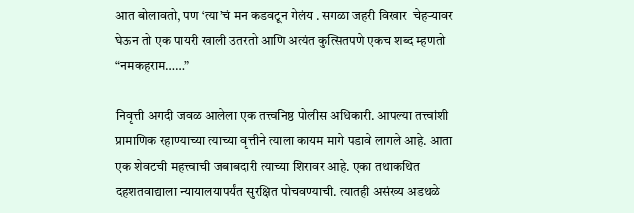आत बोलावतो, पण ‘त्या’चं मन कडवटून गेलंय . सगळा जहरी विखार  चेहऱ्यावर घेऊन तो एक पायरी खाली उतरतो आणि अत्यंत कुत्सितपणे एकच शब्द म्हणतो “नमकहराम……”

निवृत्ती अगदी जवळ आलेला एक तत्त्वनिष्ठ पोलीस अधिकारी. आपल्या तत्त्वांशी प्रामाणिक रहाण्याच्या त्याच्या वृत्तीने त्याला कायम मागे पडावे लागले आहे. आता एक शेवटची महत्त्वाची जबाबदारी त्याच्या शिरावर आहे. एका तथाकथित दहशतवाद्याला न्यायालयापर्यंत सुरक्षित पोचवण्याची. त्यातही असंख्य अडथळे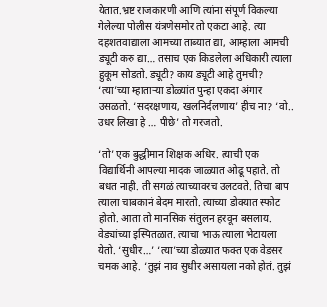येतात.भ्रष्ट राजकारणी आणि त्यांना संपूर्ण विकल्या गेलेल्या पोलीस यंत्रणेसमोर तो एकटा आहे. त्या दहशतवाद्याला आमच्या ताब्यात द्या, आम्हाला आमची ड्यूटी करु द्या… तसाच एक किडलेला अधिकारी त्याला हुकूम सोडतो. ड्यूटी? काय ड्यूटी आहे तुमची? ‘त्या’च्या म्हाताऱ्या डोळ्यांत पुन्हा एकदा अंगार उसळतो. ‘सदरक्षणाय, खलनिर्दलणाय’ हीच ना? ‘वो.. उधर लिखा हे … पीछे’ तो गरजतो.

‘तो’ एक बुद्धीमान शिक्षक अधिर. त्याची एक विद्यार्थिनी आपल्या मादक जाळ्यात ओढू पहाते. तो बधत नाही. ती सगळं त्याच्यावरच उलटवते. तिचा बाप त्याला चाबकानं बेदम मारतो. त्याच्या डोक्यात स्फोट होतो. आता तो मानसिक संतुलन हरवून बसलाय. वेड्यांच्या इस्पितळात. त्याचा भाऊ त्याला भेटायला येतो. ‘सुधीर…’ ‘त्या’च्या डोळ्यात फक्त एक वेडसर चमक आहे. ‘तुझं नाव सुधीर असायला नको होतं. तुझं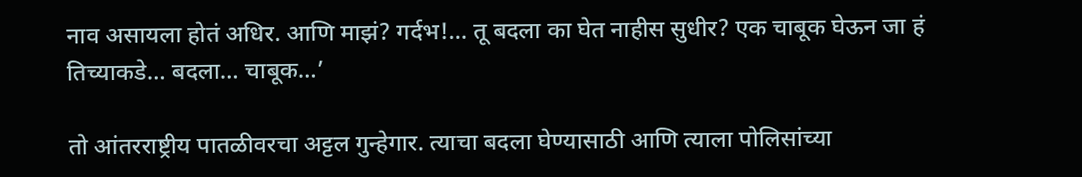नाव असायला होतं अधिर. आणि माझं? गर्दभ!… तू बदला का घेत नाहीस सुधीर? एक चाबूक घेऊन जा हं तिच्याकडे… बदला… चाबूक…’

तो आंतरराष्ट्रीय पातळीवरचा अट्टल गुन्हेगार. त्याचा बदला घेण्यासाठी आणि त्याला पोलिसांच्या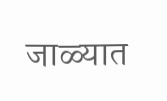जाळ्यात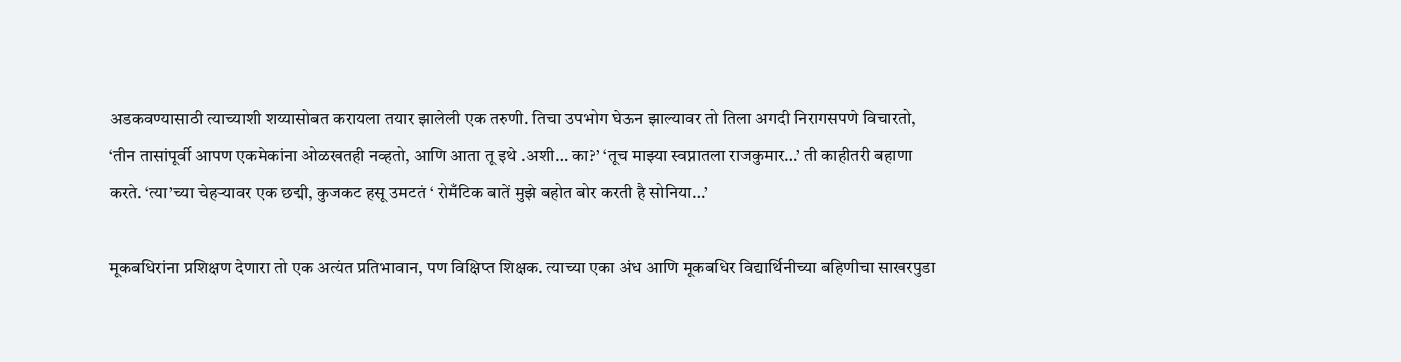अडकवण्यासाठी त्याच्याशी शय्यासोबत करायला तयार झालेली एक तरुणी. तिचा उपभोग घेऊन झाल्यावर तो तिला अगदी निरागसपणे विचारतो, ‘तीन तासांपूर्वी आपण एकमेकांना ओळखतही नव्हतो, आणि आता तू इथे .अशी… का?’ ‘तूच माझ्या स्वप्नातला राजकुमार…’ ती काहीतरी बहाणा करते. ‘त्या’च्या चेहऱ्यावर एक छद्मी, कुजकट हसू उमटतं ‘ रोमँटिक बातें मुझे बहोत बोर करती है सोनिया…’

मूकबधिरांना प्रशिक्षण देणारा तो एक अत्यंत प्रतिभावान, पण विक्षिप्त शिक्षक. त्याच्या एका अंध आणि मूकबधिर विद्यार्थिनीच्या बहिणीचा साखरपुडा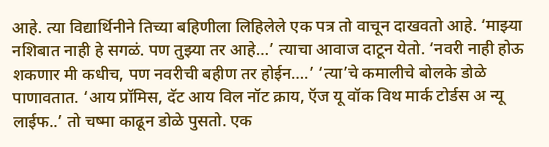आहे. त्या विद्यार्थिनीने तिच्या बहिणीला लिहिलेले एक पत्र तो वाचून दाखवतो आहे. ‘माझ्या नशिबात नाही हे सगळं. पण तुझ्या तर आहे…’ त्याचा आवाज दाटून येतो. ‘नवरी नाही होऊ शकणार मी कधीच, पण नवरीची बहीण तर होईन….’ ‘त्या’चे कमालीचे बोलके डोळे पाणावतात. ‘आय प्रॉमिस, दॅट आय विल नॉट क्राय, ऍज यू वॉक विथ मार्क टोर्डस अ न्यू लाईफ..’ तो चष्मा काढून डोळे पुसतो. एक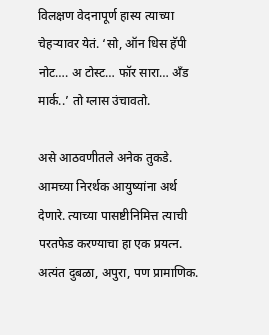विलक्षण वेदनापूर्ण हास्य त्याच्या चेहऱ्यावर येतं. ‘सो, ऑन धिस हॅपी नोट…. अ टोस्ट… फॉर सारा… अँड मार्क..’ तो ग्लास उंचावतो.

असे आठवणीतले अनेक तुकडे. आमच्या निरर्थक आयुष्यांना अर्थ देणारे. त्याच्या पासष्टीनिमित्त त्याची परतफेड करण्याचा हा एक प्रयत्न. अत्यंत दुबळा, अपुरा, पण प्रामाणिक.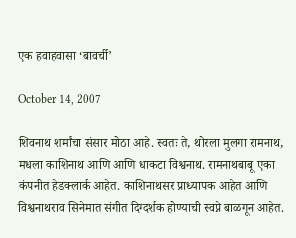एक हवाहवासा ‘बावर्ची’

October 14, 2007

शिवनाथ शर्मांचा संसार मोठा आहे. स्वतः ते, थोरला मुलगा रामनाथ, मधला काशिनाथ आणि आणि धाकटा विश्वनाथ. रामनाथबाबू एका कंपनीत हेडक्लार्क आहेत. काशिनाथसर प्राध्यापक आहेत आणि विश्वनाथराव सिनेमात संगीत दिग्दर्शक होण्याची स्वप्ने बाळगून आहेत.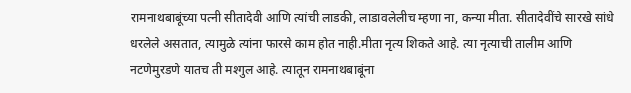रामनाथबाबूंच्या पत्नी सीतादेवी आणि त्यांची लाडकी, लाडावलेलीच म्हणा ना, कन्या मीता. सीतादेवींचे सारखे सांधे धरलेले असतात, त्यामुळे त्यांना फारसे काम होत नाही.मीता नृत्य शिकते आहे. त्या नृत्याची तालीम आणि नटणेमुरडणे यातच ती मश्गुल आहे. त्यातून रामनाथबाबूंना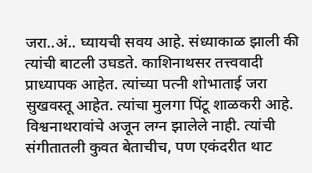जरा..अं.. घ्यायची सवय आहे. संध्याकाळ झाली की त्यांची बाटली उघडते. काशिनाथसर तत्त्ववादी प्राध्यापक आहेत. त्यांच्या पत्नी शोभाताई जरा सुखवस्तू आहेत. त्यांचा मुलगा पिंटू शाळकरी आहे. विश्वनाथरावांचे अजून लग्न झालेले नाही. त्यांची संगीतातली कुवत बेताचीच, पण एकंदरीत थाट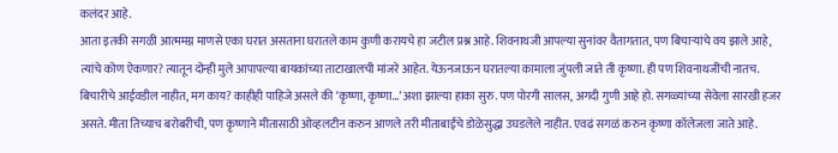कलंदर आहे.
आता इतकी सगळी आत्ममग्न माणसे एका घरात असताना घरातले काम कुणी करायचे हा जटील प्रश्न आहे. शिवनाथजी आपल्या सुनांवर वैतागतात, पण बिचाऱ्यांचे वय झाले आहे, त्यांचे कोण ऐकणार? त्यातून दोन्ही मुले आपापल्या बायकांच्या ताटाखालची मांजरे आहेत. येऊनजाऊन घरातल्या कामाला जुंपली जाते ती कृष्णा. ही पण शिवनाथजींची नातच. बिचारीचे आईवडील नाहीत, मग काय? काहीही पाहिजे असले की ‘कृष्णा, कृष्णा…’ अशा झाल्या हाका सुरु. पण पोरगी सालस, अगदी गुणी आहे हो. सगळ्यांच्या सेवेला सारखी हजर असते. मीता तिच्याच बरोबरीची, पण कृष्णाने मीतासाठी ओव्हलटीन करुन आणले तरी मीताबाईंचे डोळेसुद्धा उघडलेले नाहीत. एवढं सगळं करुन कृष्णा कॉलेजला जाते आहे.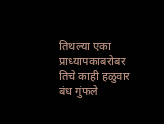तिथल्या एका प्राध्यापकाबरोबर तिचे काही हळुवार बंध गुंफले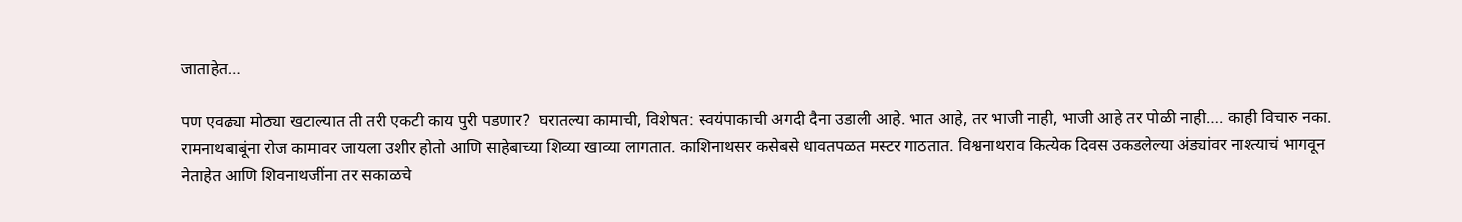जाताहेत…

पण एवढ्या मोठ्या खटाल्यात ती तरी एकटी काय पुरी पडणार?  घरातल्या कामाची, विशेषत: स्वयंपाकाची अगदी दैना उडाली आहे. भात आहे, तर भाजी नाही, भाजी आहे तर पोळी नाही…. काही विचारु नका. रामनाथबाबूंना रोज कामावर जायला उशीर होतो आणि साहेबाच्या शिव्या खाव्या लागतात. काशिनाथसर कसेबसे धावतपळत मस्टर गाठतात. विश्वनाथराव कित्येक दिवस उकडलेल्या अंड्यांवर नाश्त्याचं भागवून नेताहेत आणि शिवनाथजींना तर सकाळचे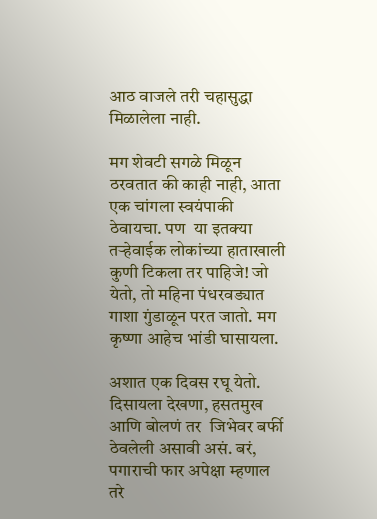आठ वाजले तरी चहासुद्धा मिळालेला नाही.

मग शेवटी सगळे मिळून ठरवतात की काही नाही, आता एक चांगला स्वयंपाकी ठेवायचा. पण  या इतक्या तऱ्हेवाईक लोकांच्या हाताखाली कुणी टिकला तर पाहिजे! जो येतो, तो महिना पंधरवड्यात गाशा गुंडाळून परत जातो. मग कृष्णा आहेच भांडी घासायला.

अशात एक दिवस रघू येतो. दिसायला देखणा, हसतमुख आणि बोलणं तर  जिभेवर बर्फी ठेवलेली असावी असं. बरं, पगाराची फार अपेक्षा म्हणाल तरे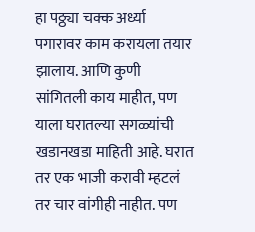हा पठ्ठ्या चक्क अर्ध्या पगारावर काम करायला तयार झालाय. आणि कुणी सांगितली काय माहीत, पण याला घरातल्या सगळ्यांची खडानखडा माहिती आहे. घरात तर एक भाजी करावी म्हटलं तर चार वांगीही नाहीत. पण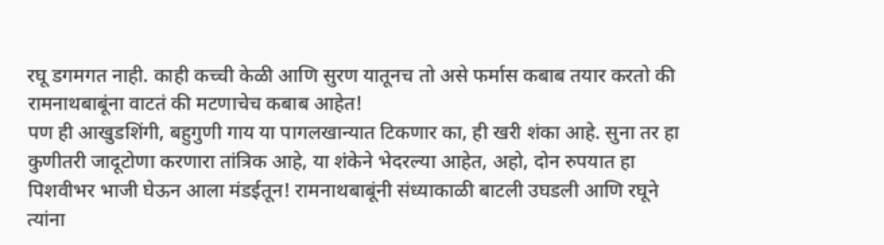रघू डगमगत नाही. काही कच्ची केळी आणि सुरण यातूनच तो असे फर्मास कबाब तयार करतो की रामनाथबाबूंना वाटतं की मटणाचेच कबाब आहेत!
पण ही आखुडशिंगी, बहुगुणी गाय या पागलखान्यात टिकणार का, ही खरी शंका आहे. सुना तर हा कुणीतरी जादूटोणा करणारा तांत्रिक आहे, या शंकेने भेदरल्या आहेत, अहो, दोन रुपयात हा पिशवीभर भाजी घेऊन आला मंडईतून! रामनाथबाबूंनी संध्याकाळी बाटली उघडली आणि रघूने त्यांना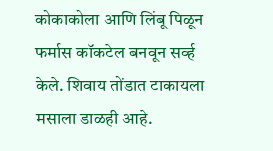कोकाकोला आणि लिंबू पिळून फर्मास कॉकटेल बनवून सर्व्ह केले. शिवाय तोंडात टाकायला मसाला डाळही आहे.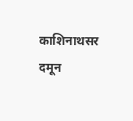काशिनाथसर दमून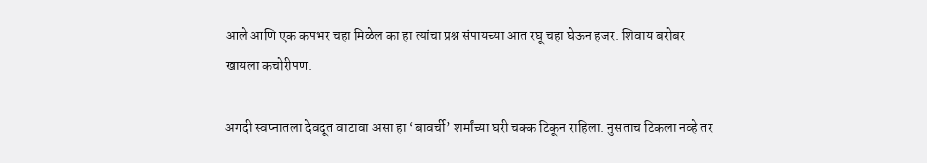आले आणि एक कपभर चहा मिळेल का हा त्यांचा प्रश्न संपायच्या आत रघू चहा घेऊन हजर. शिवाय बरोबर खायला कचोरीपण.

अगदी स्वप्नातला देवदूत वाटावा असा हा ‘बावर्ची’ शर्मांच्या घरी चक्क टिकून राहिला. नुसताच टिकला नव्हे तर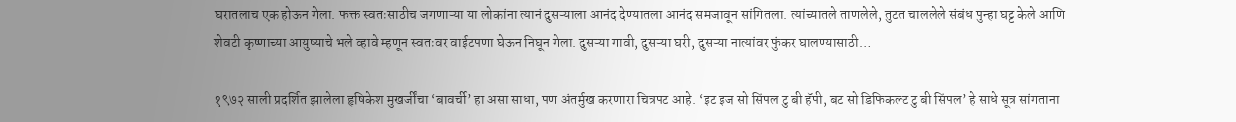घरातलाच एक होऊन गेला. फक्त स्वतःसाठीच जगणाऱ्या या लोकांना त्यानं दुसऱ्याला आनंद देण्यातला आनंद समजावून सांगितला. त्यांच्यातले ताणलेले, तुटत चाललेले संबंध पुन्हा घट्ट केले आणि शेवटी कृष्णाच्या आयुष्याचे भले व्हावे म्हणून स्वतःवर वाईटपणा घेऊन निघून गेला. दुसऱ्या गावी, दुसऱ्या घरी, दुसऱ्या नात्यांवर फुंकर घालण्यासाठी…

१९७२ साली प्रदर्शित झालेला हृषिकेश मुखर्जींचा ‘बावर्ची’ हा असा साधा, पण अंतर्मुख करणारा चित्रपट आहे. ‘इट इज सो सिंपल टु बी हॅपी, बट सो डिफिकल्ट टु बी सिंपल’ हे साधे सूत्र सांगताना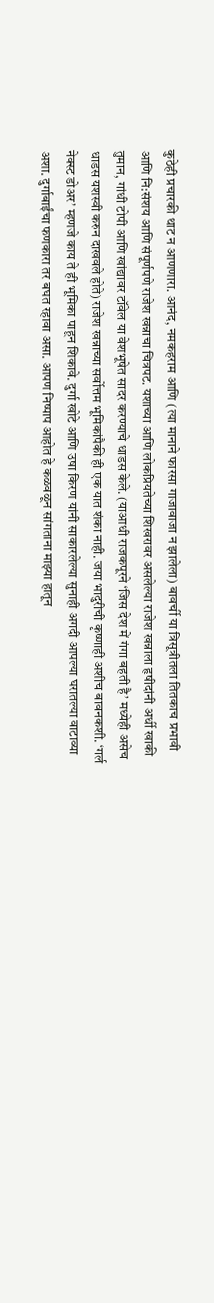कुठेही प्रचारकी थाट न आणणारा. आनंद, नमकहराम आणि (त्या मानाने फारसा गाजावाजा न झालेला) बावर्ची या त्रिसूत्रीतला तितकाच प्रभावी  आणि नि:संशय आणि संपूर्णपणे राजेश खन्नाचा चित्रपट. यशाच्या आणि लोकप्रियतेच्या शिखरावर असलेल्या राजेश खन्नाला हृषीदांनी अर्धी खाकी तुमान, गांधी टोपी आणि खांद्यावर टॉवेल या वेशभूषेत सादर करण्याचे धाडस केले. (याआधी राजकपूरने ‘जिस देश में गंगा बहती है’ मध्येही असेच धाडस यशस्वी करुन दाखवले होते) राजेश खन्नाच्या सर्वोत्तम भूमिकांपैकी ही एक यात शंका नाही. जया भादुरीची कृष्णाही अशीच बावनकशी. ‘गर्ल नेक्स्ट डोअर’ म्हणजे काय ते ही भूमिका पाहून शिकावे. दुर्गा खोटे आणि उषा किरण यांनी साकारलेल्या सुनाही अगदी आपल्या घरातल्या वाटाव्या अशा. दुर्गाबाईंचा फणकारा तर बघत रहावा असा. आपण निष्पाप आहोत हे कळवळून सांगताना माझ्या हातून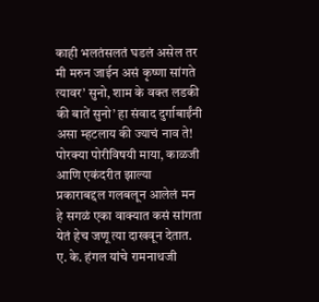काही भलतंसलतं घडलं असेल तर मी मरुन जाईन असं कृष्णा सांगते त्यावर’ सुनो, शाम के वक्त लडकी की बातें सुनो’ हा संवाद दुर्गाबाईंनी असा म्हटलाय की ज्याचं नाव ते! पोरक्या पोरीविषयी माया, काळजी आणि एकंदरीत झाल्या प्रकाराबद्दल गलबलून आलेलं मन हे सगळं एका वाक्यात कसं सांगता येतं हेच जणू त्या दाखवून देतात. ए. के. हंगल यांचे रामनाथजी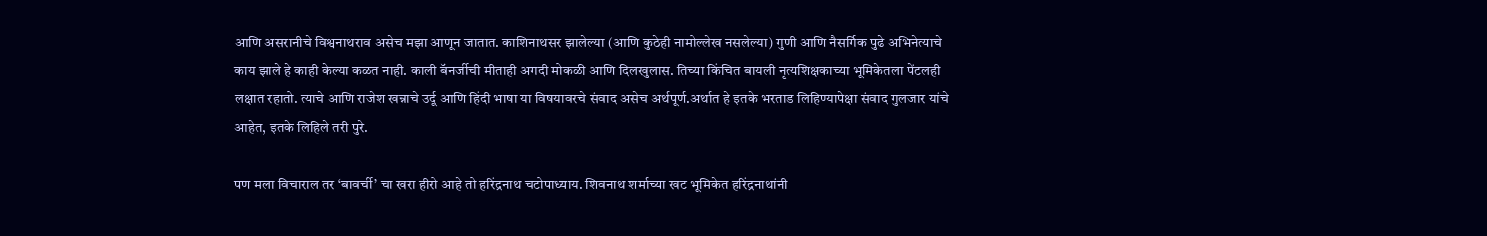आणि असरानीचे विश्वनाथराव असेच मझा आणून जातात. काशिनाथसर झालेल्या (आणि कुठेही नामोल्लेख नसलेल्या) गुणी आणि नैसर्गिक पुढे अभिनेत्याचे काय झाले हे काही केल्या कळत नाही. काली बॅनर्जीची मीताही अगदी मोकळी आणि दिलखुलास. तिच्या किंचित बायली नृत्यशिक्षकाच्या भूमिकेतला पेंटलही लक्षात रहातो. त्याचे आणि राजेश खन्नाचे उर्दू आणि हिंदी भाषा या विषयावरचे संवाद असेच अर्थपूर्ण.अर्थात हे इतके भरताड लिहिण्यापेक्षा संवाद गुलजार यांचे आहेत, इतके लिहिले तरी पुरे.

पण मला विचाराल तर ‘बावर्ची’ चा खरा हीरो आहे तो हरिंद्रनाथ चटोपाध्याय. शिवनाथ शर्माच्या खट भूमिकेत हरिंद्रनाथांनी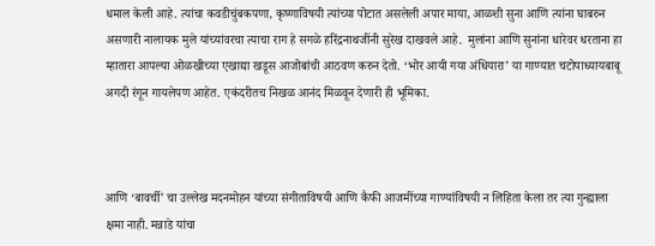धमाल केली आहे. त्यांचा कवडीचुंबकपणा, कृष्णाविषयी त्यांच्या पोटात असलेली अपार माया, आळशी सुना आणि त्यांना घाबरुन असणारी नालायक मुले यांच्यांवरचा त्याचा राग हे सगळे हरिंद्रनाथजींनी सुरेख दाखवले आहे.  मुलांना आणि सुनांना धारेवर धरताना हा म्हातारा आपल्या ओळखीच्या एखाद्या खडूस आजोबांची आठवण करुन देतो. ‘भोर आयी गया अंधियारा’ या गाण्यात चटोपाध्यायबाबू अगदी रंगून गायलेपण आहेत. एकंदरीतच निखळ आनंद मिळवून देणारी ही भूमिका.



आणि ‘बावर्ची’ चा उल्लेख मदनमोहन यांच्या संगीताविषयी आणि कैफी आजमींच्या गाण्यांविषयी न लिहिता केला तर त्या गुन्ह्याला क्षमा नाही. मन्नाडे यांचा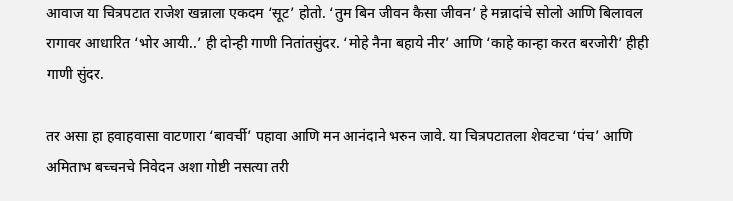आवाज या चित्रपटात राजेश खन्नाला एकदम ‘सूट’ होतो. ‘तुम बिन जीवन कैसा जीवन’ हे मन्नादांचे सोलो आणि बिलावल रागावर आधारित ‘भोर आयी..’ ही दोन्ही गाणी नितांतसुंदर. ‘मोहे नैना बहाये नीर’ आणि ‘काहे कान्हा करत बरजोरी’ हीही गाणी सुंदर.

तर असा हा हवाहवासा वाटणारा ‘बावर्ची’ पहावा आणि मन आनंदाने भरुन जावे. या चित्रपटातला शेवटचा ‘पंच’ आणि अमिताभ बच्चनचे निवेदन अशा गोष्टी नसत्या तरी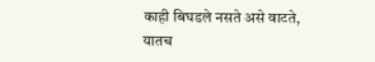काही बिघडले नसते असे वाटते, यातच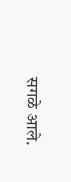सगळे आले.